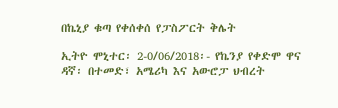በኬኒያ ቁጣ የቀሰቀሰ የፓስፖርት ቅሌት

ኢትዮ ሞኒተር፡ 2-0/06/2018፡- የኬንያ የቀድሞ ዋና ዳኛ፡ በተመድ፣ አሜሪካ እና አውሮፓ ህብረት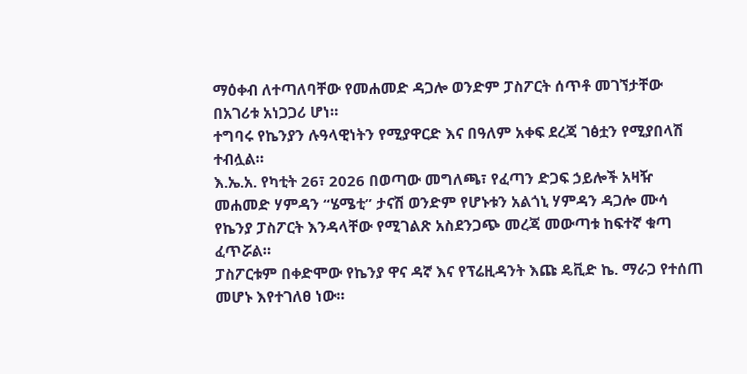ማዕቀብ ለተጣለባቸው የመሐመድ ዳጋሎ ወንድም ፓስፖርት ሰጥቶ መገኘታቸው በአገሪቱ አነጋጋሪ ሆነ።
ተግባሩ የኬንያን ሉዓላዊነትን የሚያዋርድ እና በዓለም አቀፍ ደረጃ ገፅቷን የሚያበላሽ ተብሏል።
እ.ኤ.አ. የካቲት 26፣ 2026 በወጣው መግለጫ፣ የፈጣን ድጋፍ ኃይሎች አዛዥ መሐመድ ሃምዳን “ሄሜቲ” ታናሽ ወንድም የሆኑቱን አልጎኒ ሃምዳን ዳጋሎ ሙሳ የኬንያ ፓስፖርት እንዳላቸው የሚገልጽ አስደንጋጭ መረጃ መውጣቱ ከፍተኛ ቁጣ ፈጥሯል።
ፓስፖርቱም በቀድሞው የኬንያ ዋና ዳኛ እና የፕሬዚዳንት እጩ ዴቪድ ኬ. ማራጋ የተሰጠ መሆኑ እየተገለፀ ነው።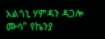አልጎኒ ሃምዳን ዳጋሎ ሙሳ” የኬንያ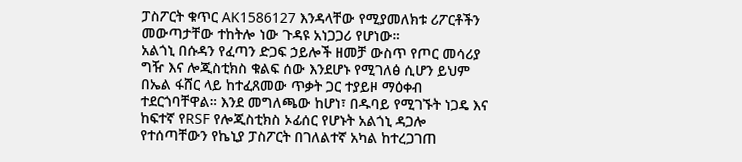ፓስፖርት ቁጥር AK1586127 እንዳላቸው የሚያመለክቱ ሪፖርቶችን መውጣታቸው ተከትሎ ነው ጉዳዩ አነጋጋሪ የሆነው።
አልጎኒ በሱዳን የፈጣን ድጋፍ ኃይሎች ዘመቻ ውስጥ የጦር መሳሪያ ግዥ እና ሎጂስቲክስ ቁልፍ ሰው እንደሆኑ የሚገለፅ ሲሆን ይህም በኤል ፋሸር ላይ ከተፈጸመው ጥቃት ጋር ተያይዞ ማዕቀብ ተደርጎባቸዋል። እንደ መግለጫው ከሆነ፣ በዱባይ የሚገኙት ነጋዴ እና ከፍተኛ የRSF የሎጂስቲክስ ኦፊሰር የሆኑት አልጎኒ ዳጋሎ የተሰጣቸውን የኬኒያ ፓስፖርት በገለልተኛ አካል ከተረጋገጠ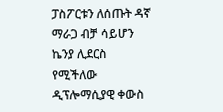ፓስፖርቱን ለሰጡት ዳኛ ማራጋ ብቻ ሳይሆን ኬንያ ሊደርስ የሚችለው ዲፕሎማሲያዊ ቀውስ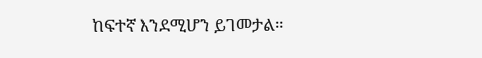ከፍተኛ እንደሚሆን ይገመታል።